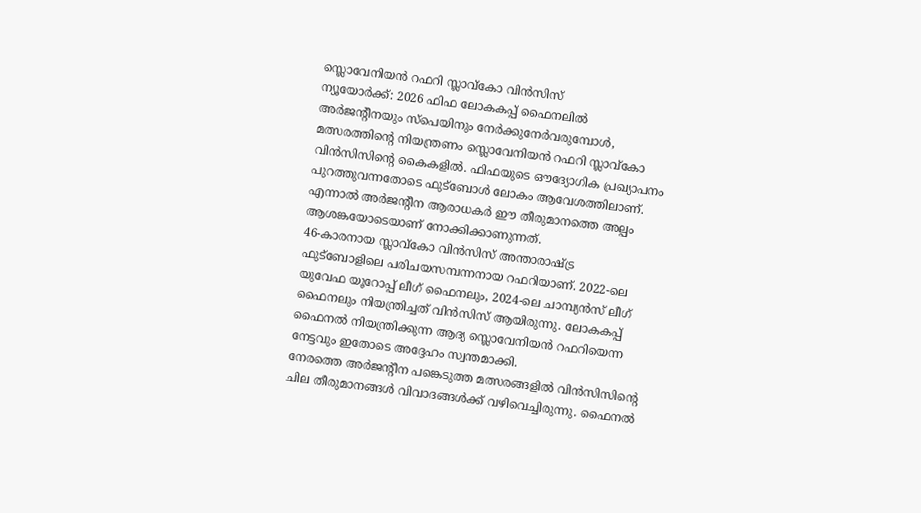സ്ലൊവേനിയൻ റഫറി സ്ലാവ്കോ വിൻസിസ്
ന്യൂയോർക്ക്: 2026 ഫിഫ ലോകകപ്പ് ഫൈനലിൽ അർജന്റീനയും സ്പെയിനും നേർക്കുനേർവരുമ്പോൾ, മത്സരത്തിന്റെ നിയന്ത്രണം സ്ലൊവേനിയൻ റഫറി സ്ലാവ്കോ വിൻസിസിന്റെ കൈകളിൽ. ഫിഫയുടെ ഔദ്യോഗിക പ്രഖ്യാപനം പുറത്തുവന്നതോടെ ഫുട്ബോൾ ലോകം ആവേശത്തിലാണ്. എന്നാൽ അർജന്റീന ആരാധകർ ഈ തീരുമാനത്തെ അല്പം ആശങ്കയോടെയാണ് നോക്കിക്കാണുന്നത്.
46-കാരനായ സ്ലാവ്കോ വിൻസിസ് അന്താരാഷ്ട്ര ഫുട്ബോളിലെ പരിചയസമ്പന്നനായ റഫറിയാണ്. 2022-ലെ യുവേഫ യൂറോപ്പ് ലീഗ് ഫൈനലും, 2024-ലെ ചാമ്പ്യൻസ് ലീഗ് ഫൈനലും നിയന്ത്രിച്ചത് വിൻസിസ് ആയിരുന്നു. ലോകകപ്പ് ഫൈനൽ നിയന്ത്രിക്കുന്ന ആദ്യ സ്ലൊവേനിയൻ റഫറിയെന്ന നേട്ടവും ഇതോടെ അദ്ദേഹം സ്വന്തമാക്കി.
നേരത്തെ അർജന്റീന പങ്കെടുത്ത മത്സരങ്ങളിൽ വിൻസിസിന്റെ ചില തീരുമാനങ്ങൾ വിവാദങ്ങൾക്ക് വഴിവെച്ചിരുന്നു. ഫൈനൽ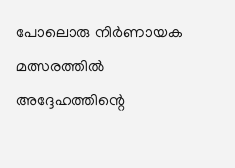പോലൊരു നിർണായക മത്സരത്തിൽ അദ്ദേഹത്തിന്റെ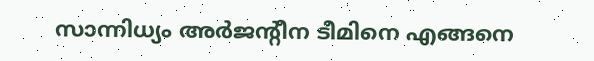സാന്നിധ്യം അർജന്റീന ടീമിനെ എങ്ങനെ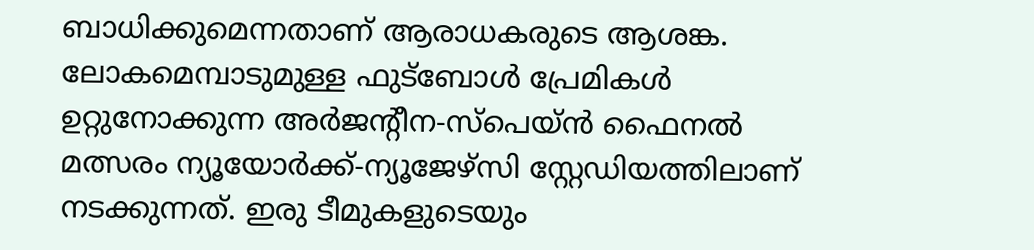ബാധിക്കുമെന്നതാണ് ആരാധകരുടെ ആശങ്ക.
ലോകമെമ്പാടുമുള്ള ഫുട്ബോൾ പ്രേമികൾ ഉറ്റുനോക്കുന്ന അർജന്റീന-സ്പെയ്ൻ ഫൈനൽ മത്സരം ന്യൂയോർക്ക്-ന്യൂജേഴ്സി സ്റ്റേഡിയത്തിലാണ് നടക്കുന്നത്. ഇരു ടീമുകളുടെയും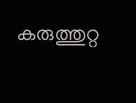കരുത്തുറ്റ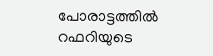പോരാട്ടത്തിൽ റഫറിയുടെ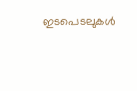ഇടപെടലുകൾ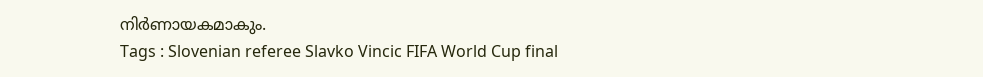നിർണായകമാകും.
Tags : Slovenian referee Slavko Vincic FIFA World Cup final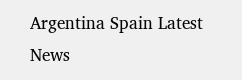Argentina Spain Latest News